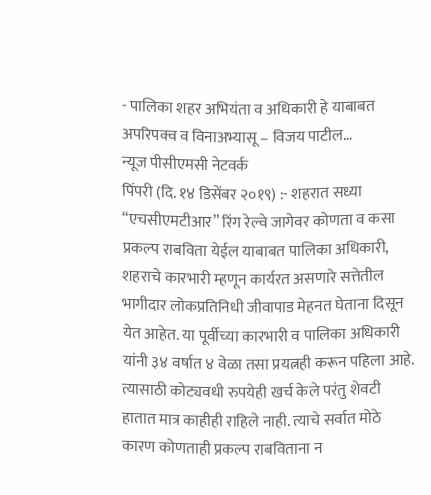- पालिका शहर अभियंता व अधिकारी हे याबाबत अपरिपक्व व विनाअभ्यासू – विजय पाटील…
न्यूज पीसीएमसी नेटवर्क
पिंपरी (दि. १४ डिसेंबर २०१९) :- शहरात सध्या “एचसीएमटीआर” रिंग रेल्वे जागेवर कोणता व कसा प्रकल्प राबविता येईल याबाबत पालिका अधिकारी, शहराचे कारभारी म्हणून कार्यरत असणारे सत्तेतील भागीदार लोकप्रतिनिधी जीवापाड मेहनत घेताना दिसून येत आहेत. या पूर्वीच्या कारभारी व पालिका अधिकारी यांनी ३४ वर्षात ४ वेळा तसा प्रयत्नही करून पहिला आहे. त्यासाठी कोट्यवधी रुपयेही खर्च केले परंतु शेवटी हातात मात्र काहीही राहिले नाही. त्याचे सर्वात मोठे कारण कोणताही प्रकल्प राबविताना न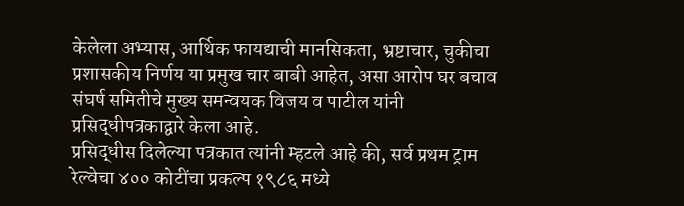केलेला अभ्यास, आर्थिक फायद्याची मानसिकता, भ्रष्टाचार, चुकीचा प्रशासकीय निर्णय या प्रमुख चार बाबी आहेत, असा आरोप घर बचाव संघर्ष समितीचे मुख्य समन्वयक विजय व पाटील यांनी प्रसिद्धीपत्रकाद्वारे केला आहे.
प्रसिद्धीस दिलेल्या पत्रकात त्यांनी म्हटले आहे की, सर्व प्रथम ट्राम रेल्वेचा ४०० कोटींचा प्रकल्प १९८६ मध्ये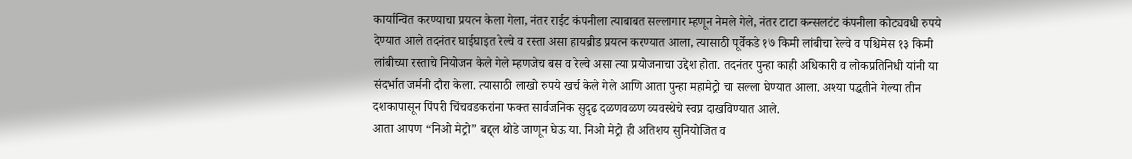कार्यान्वित करण्याचा प्रयत्न केला गेला, नंतर राईट कंपनीला त्याबाबत सल्लागार म्हणून नेमले गेले, नंतर टाटा कन्सलटंट कंपनीला कोट्यवधी रुपये देण्यात आले तदनंतर घाईघाइत रेल्वे व रस्ता असा हायब्रीड प्रयत्न करण्यात आला, त्यासाठी पूर्वेकडे १७ किमी लांबीचा रेल्वे व पश्चिमेस १३ किमी लांबीच्या रस्ताचे नियोजन केले गेले म्हणजेच बस व रेल्वे असा त्या प्रयोजनाचा उद्देश होता. तदनंतर पुन्हा काही अधिकारी व लोकप्रतिनिधी यांनी या संदर्भात जर्मनी दौरा केला. त्यासाठी लाखो रुपये खर्च केले गेले आणि आता पुन्हा महामेट्रो चा सल्ला घेण्यात आला. अश्या पद्धतीने गेल्या तीन दशकापासून पिंपरी चिंचवडकरांना फक्त सार्वजनिक सुदृढ दळणवळण व्यवस्थेचे स्वप्न दाखविण्यात आले.
आता आपण “निओ मेट्रो” बद्द्ल थोडे जाणून घेऊ या. निओ मेट्रो ही अतिशय सुनियोजित व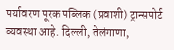पर्यावरण पूरक पब्लिक (प्रवाशी) ट्रान्सपोर्ट व्यवस्था आहे. दिल्ली, तेलंगाणा,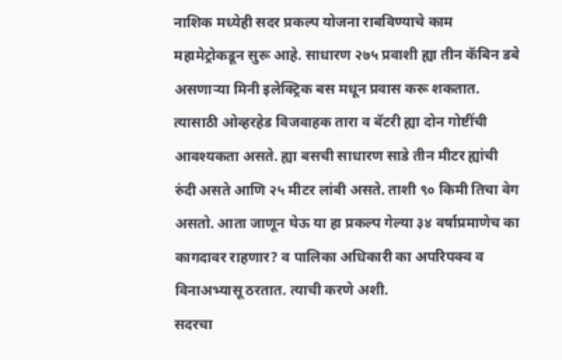नाशिक मध्येही सदर प्रकल्प योजना राबविण्याचे काम महामेट्रोकडून सुरू आहे. साधारण २७५ प्रवाशी ह्या तीन कॅबिन डबे असणाऱ्या मिनी इलेक्ट्रिक बस मधून प्रवास करू शकतात. त्यासाठी ओव्हरहेड विजवाहक तारा व बॅटरी ह्या दोन गोष्टींची आवश्यकता असते. ह्या बसची साधारण साडे तीन मीटर ह्यांची रुंदी असते आणि २५ मीटर लांबी असते. ताशी ९० किमी तिचा वेग असतो. आता जाणून घेऊ या हा प्रकल्प गेल्या ३४ वर्षाप्रमाणेच का कागदावर राहणार? व पालिका अधिकारी का अपरिपक्व व विनाअभ्यासू ठरतात. त्याची करणे अशी.
सदरचा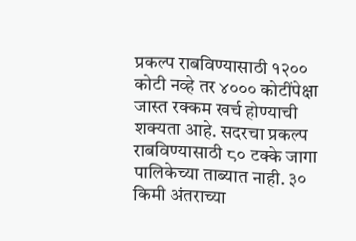प्रकल्प राबविण्यासाठी १२०० कोटी नव्हे तर ४००० कोटींपेक्षा जास्त रक्कम खर्च होण्याची शक्यता आहे. सदरचा प्रकल्प राबविण्यासाठी ८० टक्के जागा पालिकेच्या ताब्यात नाही. ३० किमी अंतराच्या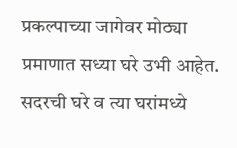प्रकल्पाच्या जागेवर मोठ्या प्रमाणात सध्या घरे उभी आहेत. सदरची घरे व त्या घरांमध्ये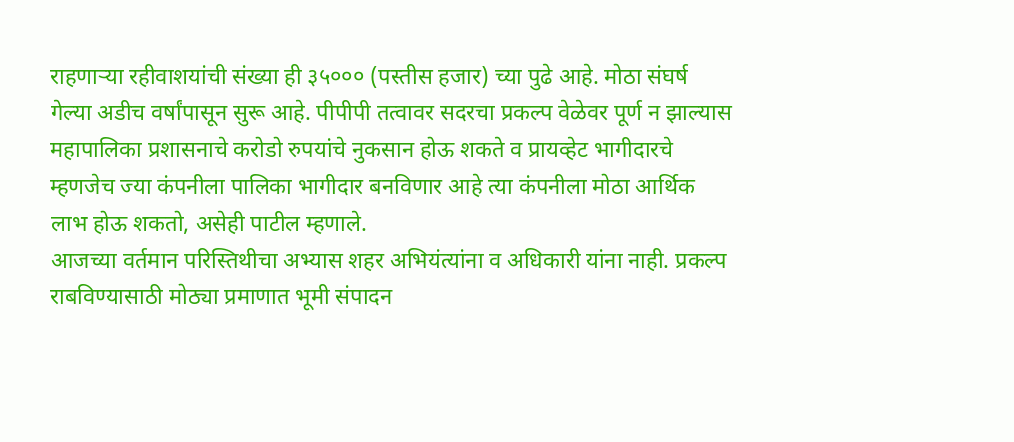राहणाऱ्या रहीवाशयांची संख्या ही ३५००० (पस्तीस हजार) च्या पुढे आहे. मोठा संघर्ष गेल्या अडीच वर्षांपासून सुरू आहे. पीपीपी तत्वावर सदरचा प्रकल्प वेळेवर पूर्ण न झाल्यास महापालिका प्रशासनाचे करोडो रुपयांचे नुकसान होऊ शकते व प्रायव्हेट भागीदारचे म्हणजेच ज्या कंपनीला पालिका भागीदार बनविणार आहे त्या कंपनीला मोठा आर्थिक लाभ होऊ शकतो, असेही पाटील म्हणाले.
आजच्या वर्तमान परिस्तिथीचा अभ्यास शहर अभियंत्यांना व अधिकारी यांना नाही. प्रकल्प राबविण्यासाठी मोठ्या प्रमाणात भूमी संपादन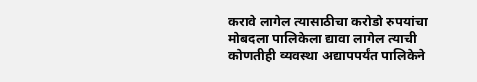करावे लागेल त्यासाठीचा करोडो रुपयांचा मोबदला पालिकेला द्यावा लागेल त्याची कोणतीही व्यवस्था अद्यापपर्यंत पालिकेने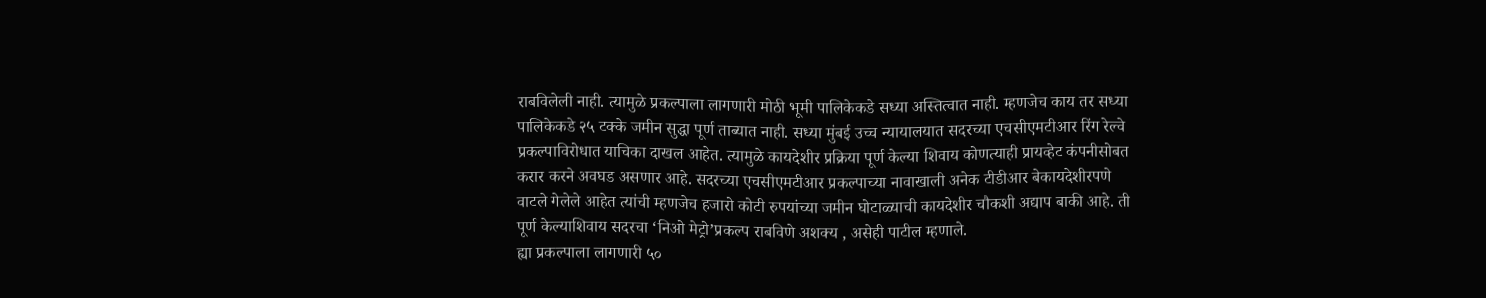राबविलेली नाही. त्यामुळे प्रकल्पाला लागणारी मोठी भूमी पालिकेकडे सध्या अस्तित्वात नाही. म्हणजेच काय तर सध्या पालिकेकडे २५ टक्के जमीन सुद्धा पूर्ण ताब्यात नाही. सध्या मुंबई उच्च न्यायालयात सदरच्या एचसीएमटीआर रिंग रेल्वे प्रकल्पाविरोधात याचिका दाखल आहेत. त्यामुळे कायदेशीर प्रक्रिया पूर्ण केल्या शिवाय कोणत्याही प्रायव्हेट कंपनीसोबत करार करने अवघड असणार आहे. सदरच्या एचसीएमटीआर प्रकल्पाच्या नावाखाली अनेक टीडीआर बेकायदेशीरपणे वाटले गेलेले आहेत त्यांची म्हणजेच हजारो कोटी रुपयांच्या जमीन घोटाळ्याची कायदेशीर चौकशी अद्याप बाकी आहे. ती पूर्ण केल्याशिवाय सदरचा ‘निओ मेट्रो’प्रकल्प राबविणे अशक्य , असेही पाटील म्हणाले.
ह्या प्रकल्पाला लागणारी ५०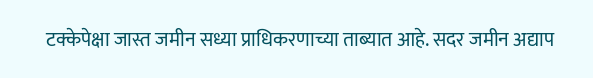टक्केपेक्षा जास्त जमीन सध्या प्राधिकरणाच्या ताब्यात आहे. सदर जमीन अद्याप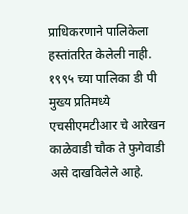प्राधिकरणाने पालिकेला हस्तांतरित केलेली नाही. १९९५ च्या पालिका डी पी मुख्य प्रतिमध्ये एचसीएमटीआर चे आरेखन काळेवाडी चौक ते फुगेवाडी असे दाखविलेले आहे.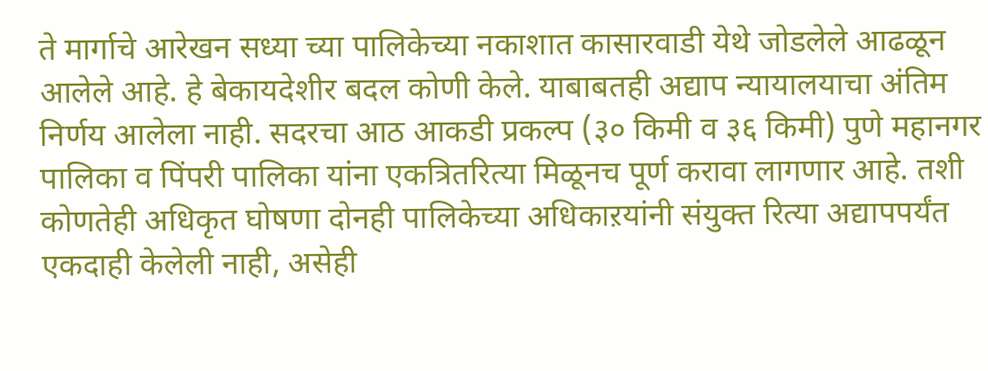ते मार्गाचे आरेखन सध्या च्या पालिकेच्या नकाशात कासारवाडी येथे जोडलेले आढळून आलेले आहे. हे बेकायदेशीर बदल कोणी केले. याबाबतही अद्याप न्यायालयाचा अंतिम निर्णय आलेला नाही. सदरचा आठ आकडी प्रकल्प (३० किमी व ३६ किमी) पुणे महानगर पालिका व पिंपरी पालिका यांना एकत्रितरित्या मिळूनच पूर्ण करावा लागणार आहे. तशी कोणतेही अधिकृत घोषणा दोनही पालिकेच्या अधिकाऱयांनी संयुक्त रित्या अद्यापपर्यंत एकदाही केलेली नाही, असेही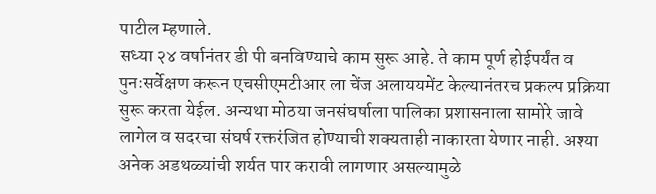पाटील म्हणाले.
सध्या २४ वर्षानंतर डी पी बनविण्याचे काम सुरू आहे. ते काम पूर्ण होईपर्यंत व पुनःसर्वेक्षण करून एचसीएमटीआर ला चेंज अलाययमेंट केल्यानंतरच प्रकल्प प्रक्रिया सुरू करता येईल. अन्यथा मोठया जनसंघर्षाला पालिका प्रशासनाला सामोरे जावे लागेल व सदरचा संघर्ष रक्तरंजित होण्याची शक्यताही नाकारता येणार नाही. अश्या अनेक अडथळ्यांची शर्यत पार करावी लागणार असल्यामुळे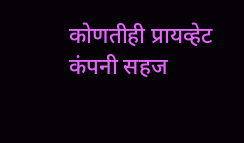कोणतीही प्रायव्हेट कंपनी सहज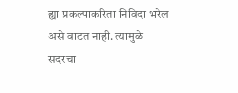ह्या प्रकल्पाकरिता निविदा भरेल असे वाटत नाही. त्यामुळे सदरचा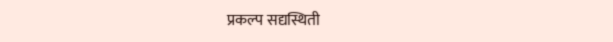प्रकल्प सद्यस्थिती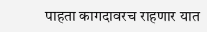पाहता कागदावरच राहणार यात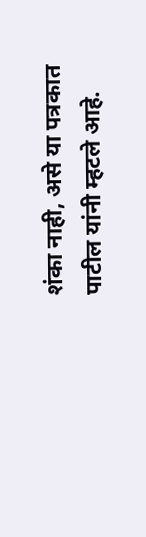शंका नाही, असे या पत्रकात पाटील यांनी म्हटले आहे.